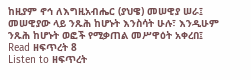ከዚያም ኖኅ ለእግዚአብሔር (ያህዌ) መሠዊያ ሠራ፤ መሠዊያው ላይ ንጹሕ ከሆኑት እንስሳት ሁሉ፣ እንዲሁም ንጹሕ ከሆኑት ወፎች የሚቃጠል መሥዋዕት አቀረበ፤
Read ዘፍጥረት 8
Listen to ዘፍጥረት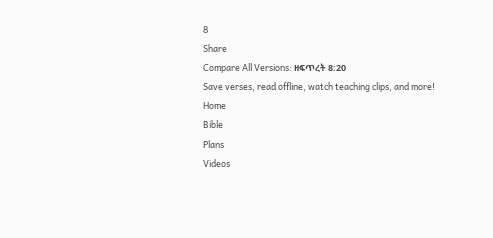8
Share
Compare All Versions: ዘፍጥረት 8:20
Save verses, read offline, watch teaching clips, and more!
Home
Bible
Plans
Videos